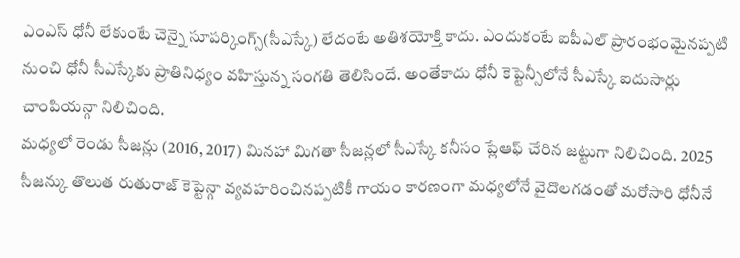ఎంఎస్ ధోనీ లేకుంటే చెన్నై సూపర్కింగ్స్(సీఎస్కే) లేదంటే అతిశయోక్తి కాదు. ఎందుకంటే ఐపీఎల్ ప్రారంభంమైనప్పటి నుంచి ధోనీ సీఎస్కేకు ప్రాతినిధ్యం వహిస్తున్న సంగతి తెలిసిందే. అంతేకాదు ధోనీ కెప్టెన్సీలోనే సీఎస్కే ఐదుసార్లు చాంపియన్గా నిలిచింది.
మధ్యలో రెండు సీజన్లు (2016, 2017) మినహా మిగతా సీజన్లలో సీఎస్కే కనీసం ప్లేఆఫ్ చేరిన జట్టుగా నిలిచింది. 2025 సీజన్కు తొలుత రుతురాజ్ కెప్టెన్గా వ్యవహరించినప్పటికీ గాయం కారణంగా మధ్యలోనే వైదొలగడంతో మరోసారి ధోనీనే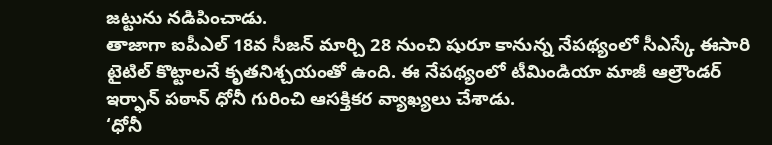జట్టును నడిపించాడు.
తాజాగా ఐపీఎల్ 18వ సీజన్ మార్చి 28 నుంచి షురూ కానున్న నేపథ్యంలో సీఎస్కే ఈసారి టైటిల్ కొట్టాలనే కృతనిశ్చయంతో ఉంది. ఈ నేపథ్యంలో టీమిండియా మాజీ ఆల్రౌండర్ ఇర్ఫాన్ పఠాన్ ధోనీ గురించి ఆసక్తికర వ్యాఖ్యలు చేశాడు.
‘ధోనీ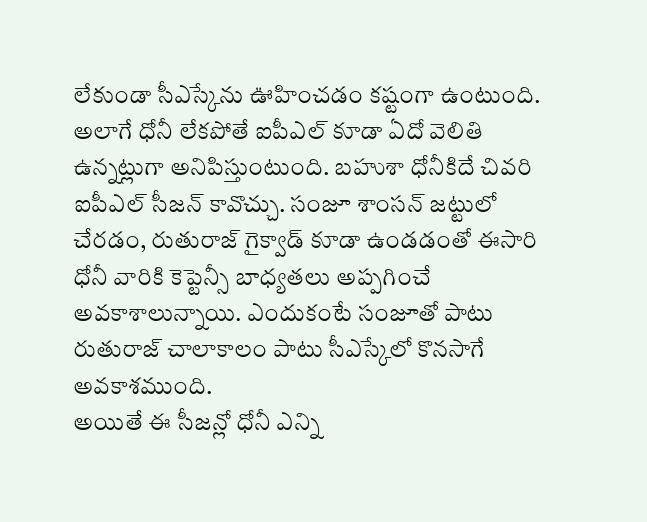లేకుండా సీఎస్కేను ఊహించడం కష్టంగా ఉంటుంది. అలాగే ధోనీ లేకపోతే ఐపీఎల్ కూడా ఏదో వెలితి ఉన్నట్లుగా అనిపిస్తుంటుంది. బహుశా ధోనీకిదే చివరి ఐపీఎల్ సీజన్ కావొచ్చు. సంజూ శాంసన్ జట్టులో చేరడం, రుతురాజ్ గైక్వాడ్ కూడా ఉండడంతో ఈసారి ధోనీ వారికి కెప్టెన్సీ బాధ్యతలు అప్పగించే అవకాశాలున్నాయి. ఎందుకంటే సంజూతో పాటు రుతురాజ్ చాలాకాలం పాటు సీఎస్కేలో కొనసాగే అవకాశముంది.
అయితే ఈ సీజన్లో ధోనీ ఎన్ని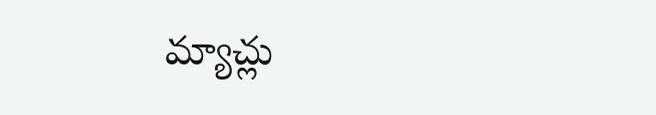మ్యాచ్లు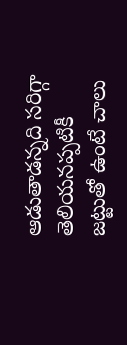ఆడుతాడన్నది సరిగ్గా తెలియనప్పటికీ జట్టుతో ఉంటే చాలు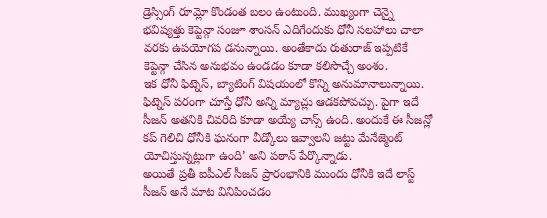డ్రెస్సింగ్ రూమ్లో కొండంత బలం ఉంటుంది. ముఖ్యంగా చెన్నై భవిష్యత్తు కెప్టెన్గా సంజూ శాంసన్ ఎదిగేందుకు ధోనీ సలహాలు చాలా వరకు ఉపయోగప డనున్నాయి. అంతేకాదు రుతురాజ్ ఇప్పటికే కెప్టెన్గా చేసిన అనుభవం ఉండడం కూడా కలిసొచ్చే అంశం.
ఇక ధోనీ ఫిట్నెస్, బ్యాటింగ్ విషయంలో కొన్ని అనుమానాలున్నాయి. ఫిట్నెస్ పరంగా చూస్తే ధోనీ అన్ని మ్యాచ్లు ఆడకపోవచ్చు. పైగా ఇదే సీజన్ అతనికి చివరిది కూడా అయ్యే చాన్స్ ఉంది. అందుకే ఈ సీజన్లో కప్ గెలిచి ధోనీకి ఘనంగా వీడ్కోలు ఇవ్వాలని జట్టు మేనేజ్మెంట్ యోచిస్తున్నట్లుగా ఉంది’ అని పఠాన్ పేర్కొన్నాడు.
అయితే ప్రతీ ఐపీఎల్ సీజన్ ప్రారంభానికి ముందు ధోనీకి ఇదే లాస్ట్ సీజన్ అనే మాట వినిపించడం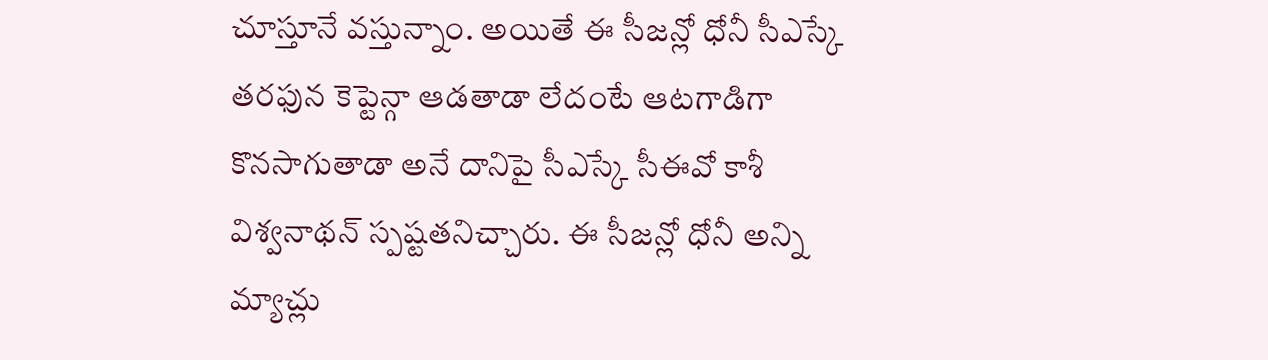చూస్తూనే వస్తున్నాం. అయితే ఈ సీజన్లో ధోనీ సీఎస్కే తరఫున కెప్టెన్గా ఆడతాడా లేదంటే ఆటగాడిగా కొనసాగుతాడా అనే దానిపై సీఎస్కే సీఈవో కాశీ విశ్వనాథన్ స్పష్టతనిచ్చారు. ఈ సీజన్లో ధోనీ అన్ని మ్యాచ్లు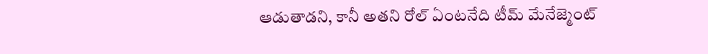ఆడుతాడని, కానీ అతని రోల్ ఏంటనేది టీమ్ మేనేజ్మెంట్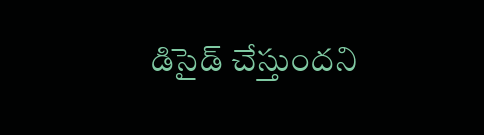డిసైడ్ చేస్తుందని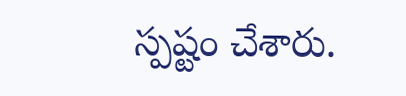స్పష్టం చేశారు.